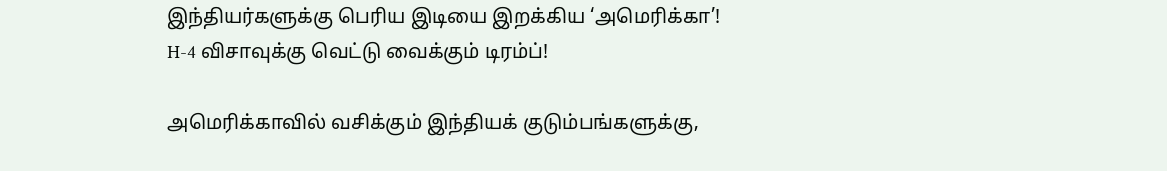இந்தியர்களுக்கு பெரிய இடியை இறக்கிய ‘அமெரிக்கா’! H-4 விசாவுக்கு வெட்டு வைக்கும் டிரம்ப்!

அமெரிக்காவில் வசிக்கும் இந்தியக் குடும்பங்களுக்கு,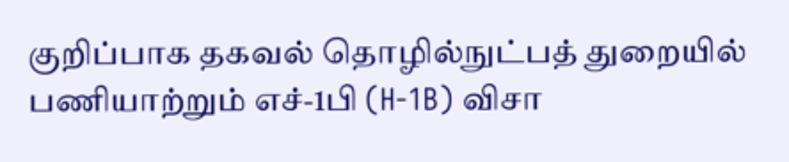குறிப்பாக தகவல் தொழில்நுட்பத் துறையில் பணியாற்றும் எச்-1பி (H-1B) விசா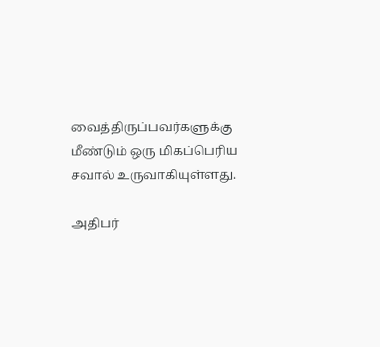வைத்திருப்பவர்களுக்கு மீண்டும் ஒரு மிகப்பெரிய சவால் உருவாகியுள்ளது.

அதிபர்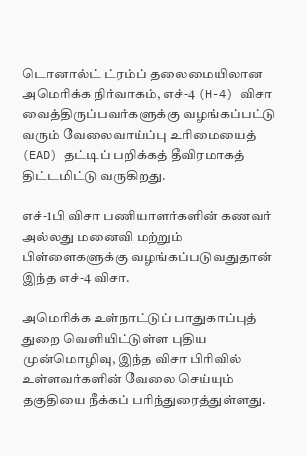டொனால்ட் ட்ரம்ப் தலைமையிலான அமெரிக்க நிர்வாகம், எச்-4 (H-4) விசா வைத்திருப்பவர்களுக்கு வழங்கப்பட்டு வரும் வேலைவாய்ப்பு உரிமையைத் (EAD) தட்டிப் பறிக்கத் தீவிரமாகத் திட்டமிட்டு வருகிறது.

எச்-1பி விசா பணியாளர்களின் கணவர் அல்லது மனைவி மற்றும் பிள்ளைகளுக்கு வழங்கப்படுவதுதான் இந்த எச்-4 விசா.

அமெரிக்க உள்நாட்டுப் பாதுகாப்புத் துறை வெளியிட்டுள்ள புதிய முன்மொழிவு, இந்த விசா பிரிவில் உள்ளவர்களின் வேலை செய்யும் தகுதியை நீக்கப் பரிந்துரைத்துள்ளது.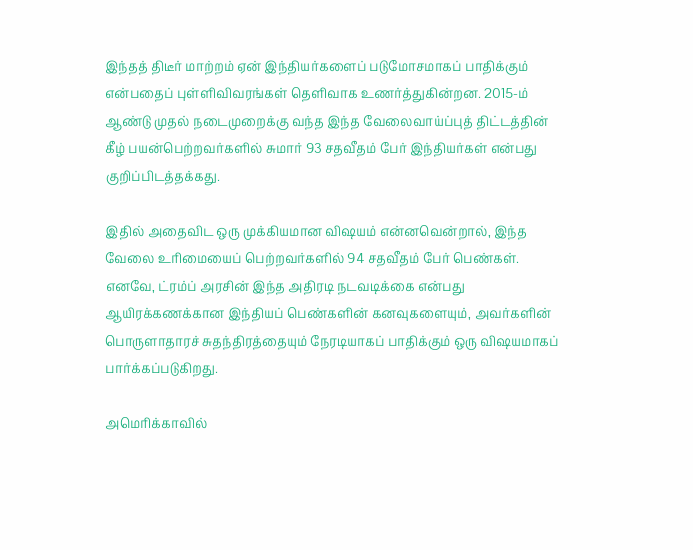இந்தத் திடீர் மாற்றம் ஏன் இந்தியர்களைப் படுமோசமாகப் பாதிக்கும் என்பதைப் புள்ளிவிவரங்கள் தெளிவாக உணர்த்துகின்றன. 2015-ம் ஆண்டு முதல் நடைமுறைக்கு வந்த இந்த வேலைவாய்ப்புத் திட்டத்தின் கீழ் பயன்பெற்றவர்களில் சுமார் 93 சதவீதம் பேர் இந்தியர்கள் என்பது குறிப்பிடத்தக்கது.

இதில் அதைவிட ஒரு முக்கியமான விஷயம் என்னவென்றால், இந்த வேலை உரிமையைப் பெற்றவர்களில் 94 சதவீதம் பேர் பெண்கள். எனவே, ட்ரம்ப் அரசின் இந்த அதிரடி நடவடிக்கை என்பது ஆயிரக்கணக்கான இந்தியப் பெண்களின் கனவுகளையும், அவர்களின் பொருளாதாரச் சுதந்திரத்தையும் நேரடியாகப் பாதிக்கும் ஒரு விஷயமாகப் பார்க்கப்படுகிறது.

அமெரிக்காவில்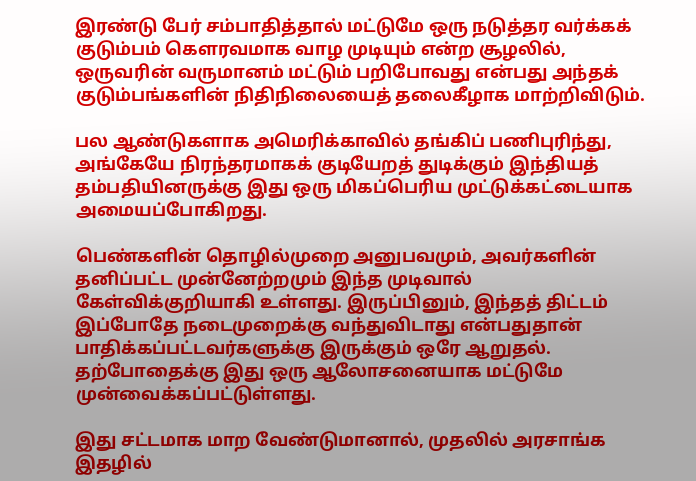இரண்டு பேர் சம்பாதித்தால் மட்டுமே ஒரு நடுத்தர வர்க்கக் குடும்பம் கௌரவமாக வாழ முடியும் என்ற சூழலில், ஒருவரின் வருமானம் மட்டும் பறிபோவது என்பது அந்தக் குடும்பங்களின் நிதிநிலையைத் தலைகீழாக மாற்றிவிடும்.

பல ஆண்டுகளாக அமெரிக்காவில் தங்கிப் பணிபுரிந்து, அங்கேயே நிரந்தரமாகக் குடியேறத் துடிக்கும் இந்தியத் தம்பதியினருக்கு இது ஒரு மிகப்பெரிய முட்டுக்கட்டையாக அமையப்போகிறது.

பெண்களின் தொழில்முறை அனுபவமும், அவர்களின் தனிப்பட்ட முன்னேற்றமும் இந்த முடிவால் கேள்விக்குறியாகி உள்ளது. இருப்பினும், இந்தத் திட்டம் இப்போதே நடைமுறைக்கு வந்துவிடாது என்பதுதான் பாதிக்கப்பட்டவர்களுக்கு இருக்கும் ஒரே ஆறுதல். தற்போதைக்கு இது ஒரு ஆலோசனையாக மட்டுமே முன்வைக்கப்பட்டுள்ளது.

இது சட்டமாக மாற வேண்டுமானால், முதலில் அரசாங்க இதழில்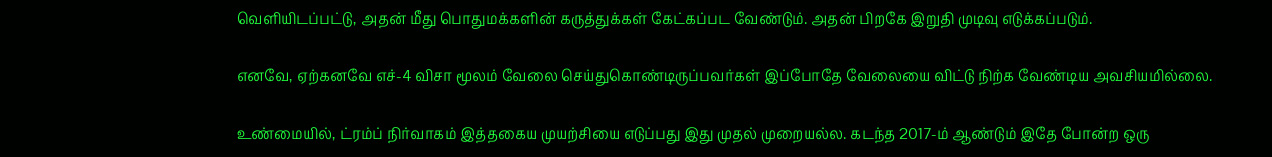வெளியிடப்பட்டு, அதன் மீது பொதுமக்களின் கருத்துக்கள் கேட்கப்பட வேண்டும். அதன் பிறகே இறுதி முடிவு எடுக்கப்படும்.

எனவே, ஏற்கனவே எச்-4 விசா மூலம் வேலை செய்துகொண்டிருப்பவர்கள் இப்போதே வேலையை விட்டு நிற்க வேண்டிய அவசியமில்லை.

உண்மையில், ட்ரம்ப் நிர்வாகம் இத்தகைய முயற்சியை எடுப்பது இது முதல் முறையல்ல. கடந்த 2017-ம் ஆண்டும் இதே போன்ற ஒரு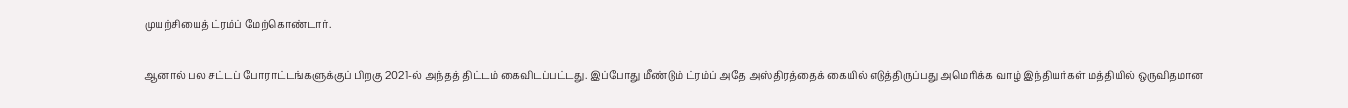முயற்சியைத் ட்ரம்ப் மேற்கொண்டார்.

ஆனால் பல சட்டப் போராட்டங்களுக்குப் பிறகு 2021-ல் அந்தத் திட்டம் கைவிடப்பட்டது. இப்போது மீண்டும் ட்ரம்ப் அதே அஸ்திரத்தைக் கையில் எடுத்திருப்பது அமெரிக்க வாழ் இந்தியர்கள் மத்தியில் ஒருவிதமான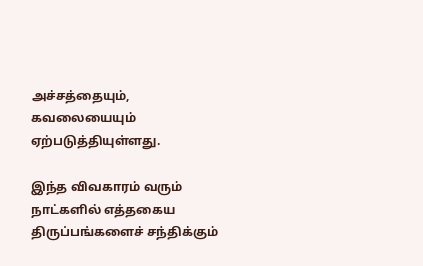அச்சத்தையும், கவலையையும் ஏற்படுத்தியுள்ளது.

இந்த விவகாரம் வரும் நாட்களில் எத்தகைய திருப்பங்களைச் சந்திக்கும்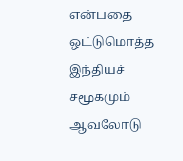என்பதை ஒட்டுமொத்த இந்தியச் சமூகமும் ஆவலோடு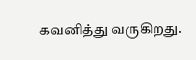கவனித்து வருகிறது.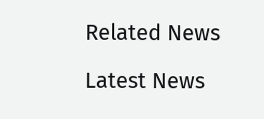Related News

Latest News